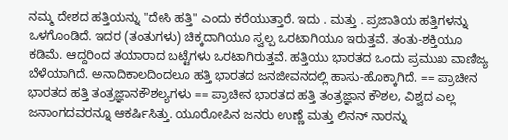ನಮ್ಮ ದೇಶದ ಹತ್ತಿಯನ್ನು "ದೇಸಿ ಹತ್ತಿ" ಎಂದು ಕರೆಯುತ್ತಾರೆ. ಇದು . ಮತ್ತು . ಪ್ರಜಾತಿಯ ಹತ್ತಿಗಳನ್ನು ಒಳಗೊಂಡಿದೆ. ಇದರ (ತಂತುಗಳು) ಚಿಕ್ಕದಾಗಿಯೂ ಸ್ವಲ್ಪ ಒರಟಾಗಿಯೂ ಇರುತ್ತವೆ. ತಂತು-ಶಕ್ತಿಯೂ ಕಡಿಮೆ. ಆದ್ದರಿಂದ ತಯಾರಾದ ಬಟ್ಟೆಗಳು ಒರಟಾಗಿರುತ್ತವೆ. ಹತ್ತಿಯು ಭಾರತದ ಒಂದು ಪ್ರಮುಖ ವಾಣಿಜ್ಯ ಬೆಳೆಯಾಗಿದೆ. ಅನಾದಿಕಾಲದಿಂದಲೂ ಹತ್ತಿ ಭಾರತದ ಜನಜೀವನದಲ್ಲಿ ಹಾಸು-ಹೊಕ್ಕಾಗಿದೆ. == ಪ್ರಾಚೀನ ಭಾರತದ ಹತ್ತಿ ತಂತ್ರಜ್ಞಾನಕೌಶಲ್ಯಗಳು == ಪ್ರಾಚೀನ ಭಾರತದ ಹತ್ತಿ ತಂತ್ರಜ್ಞಾನ ಕೌಶಲ, ವಿಶ್ವದ ಎಲ್ಲ ಜನಾಂಗದವರನ್ನೂ ಆಕರ್ಷಿಸಿತ್ತು. ಯೂರೋಪಿನ ಜನರು ಉಣ್ಣೆ ಮತ್ತು ಲಿನನ್ ನಾರನ್ನು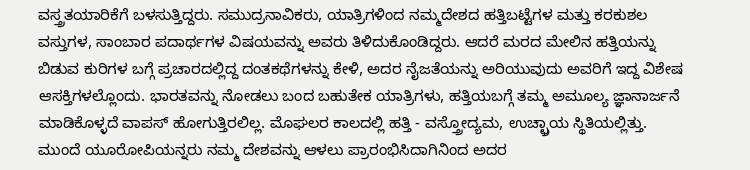ವಸ್ತ್ರತಯಾರಿಕೆಗೆ ಬಳಸುತ್ತಿದ್ದರು. ಸಮುದ್ರನಾವಿಕರು, ಯಾತ್ರಿಗಳಿಂದ ನಮ್ಮದೇಶದ ಹತ್ತಿಬಟ್ಟೆಗಳ ಮತ್ತು ಕರಕುಶಲ ವಸ್ತುಗಳ, ಸಾಂಬಾರ ಪದಾರ್ಥಗಳ ವಿಷಯವನ್ನು ಅವರು ತಿಳಿದುಕೊಂಡಿದ್ದರು. ಆದರೆ ಮರದ ಮೇಲಿನ ಹತ್ತಿಯನ್ನು ಬಿಡುವ ಕುರಿಗಳ ಬಗ್ಗೆ ಪ್ರಚಾರದಲ್ಲಿದ್ದ ದಂತಕಥೆಗಳನ್ನು ಕೇಳಿ, ಅದರ ನೈಜತೆಯನ್ನು ಅರಿಯುವುದು ಅವರಿಗೆ ಇದ್ದ ವಿಶೇಷ ಆಸಕ್ತಿಗಳಲ್ಲೊಂದು. ಭಾರತವನ್ನು ನೋಡಲು ಬಂದ ಬಹುತೇಕ ಯಾತ್ರಿಗಳು, ಹತ್ತಿಯಬಗ್ಗೆ ತಮ್ಮ ಅಮೂಲ್ಯ ಜ್ಞಾನಾರ್ಜನೆ ಮಾಡಿಕೊಳ್ಳದೆ ವಾಪಸ್ ಹೋಗುತ್ತಿರಲಿಲ್ಲ. ಮೊಘಲರ ಕಾಲದಲ್ಲಿ ಹತ್ತಿ - ವಸ್ತ್ರೋದ್ಯಮ, ಉಚ್ಛ್ರಾಯ ಸ್ಥಿತಿಯಲ್ಲಿತ್ತು. ಮುಂದೆ ಯೂರೋಪಿಯನ್ನರು ನಮ್ಮ ದೇಶವನ್ನು ಆಳಲು ಪ್ರಾರಂಭಿಸಿದಾಗಿನಿಂದ ಅದರ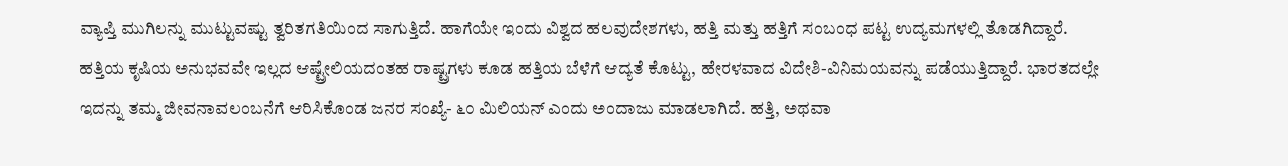ವ್ಯಾಪ್ತಿ ಮುಗಿಲನ್ನು ಮುಟ್ಟುವಷ್ಟು ತ್ವರಿತಗತಿಯಿಂದ ಸಾಗುತ್ತಿದೆ. ಹಾಗೆಯೇ ಇಂದು ವಿಶ್ವದ ಹಲವುದೇಶಗಳು, ಹತ್ತಿ ಮತ್ತು ಹತ್ತಿಗೆ ಸಂಬಂಧ ಪಟ್ಟ ಉದ್ಯಮಗಳಲ್ಲಿ ತೊಡಗಿದ್ದಾರೆ. ಹತ್ತಿಯ ಕೃಷಿಯ ಅನುಭವವೇ ಇಲ್ಲದ ಆಷ್ಟ್ರೇಲಿಯದಂತಹ ರಾಷ್ಟ್ರಗಳು ಕೂಡ ಹತ್ತಿಯ ಬೆಳೆಗೆ ಆದ್ಯತೆ ಕೊಟ್ಟು, ಹೇರಳವಾದ ವಿದೇಶಿ-ವಿನಿಮಯವನ್ನು ಪಡೆಯುತ್ತಿದ್ದಾರೆ. ಭಾರತದಲ್ಲೇ ಇದನ್ನು ತಮ್ಮ ಜೀವನಾವಲಂಬನೆಗೆ ಆರಿಸಿಕೊಂಡ ಜನರ ಸಂಖ್ಯೆ- ೬೦ ಮಿಲಿಯನ್ ಎಂದು ಅಂದಾಜು ಮಾಡಲಾಗಿದೆ. ಹತ್ತಿ, ಅಥವಾ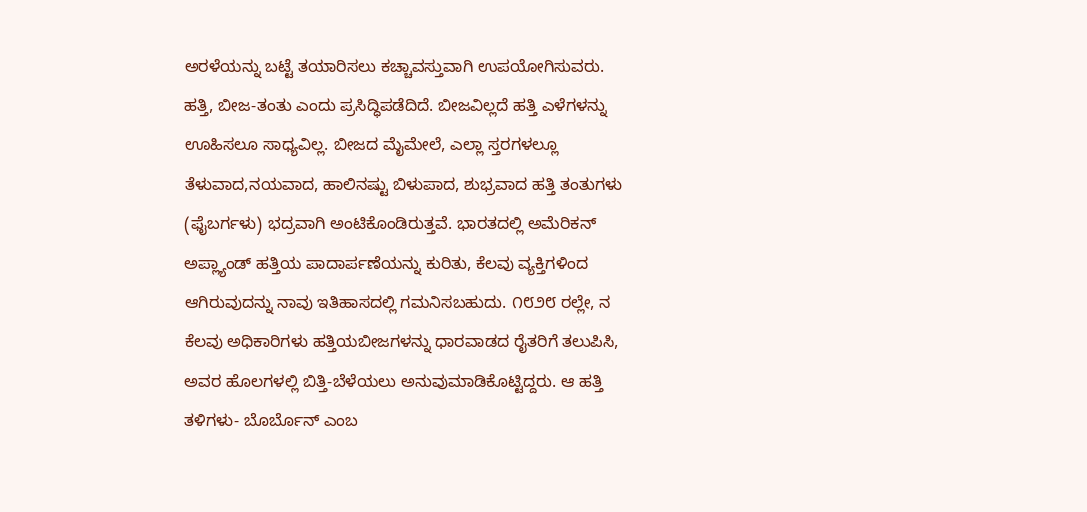ಅರಳೆಯನ್ನು ಬಟ್ಟೆ ತಯಾರಿಸಲು ಕಚ್ಚಾವಸ್ತುವಾಗಿ ಉಪಯೋಗಿಸುವರು. ಹತ್ತಿ, ಬೀಜ-ತಂತು ಎಂದು ಪ್ರಸಿದ್ಧಿಪಡೆದಿದೆ. ಬೀಜವಿಲ್ಲದೆ ಹತ್ತಿ ಎಳೆಗಳನ್ನು ಊಹಿಸಲೂ ಸಾಧ್ಯವಿಲ್ಲ. ಬೀಜದ ಮೈಮೇಲೆ, ಎಲ್ಲಾ ಸ್ತರಗಳಲ್ಲೂ ತೆಳುವಾದ,ನಯವಾದ, ಹಾಲಿನಷ್ಟು ಬಿಳುಪಾದ, ಶುಭ್ರವಾದ ಹತ್ತಿ ತಂತುಗಳು (ಫೈಬರ್ಗಳು) ಭದ್ರವಾಗಿ ಅಂಟಿಕೊಂಡಿರುತ್ತವೆ. ಭಾರತದಲ್ಲಿ ಅಮೆರಿಕನ್ ಅಪ್ಲ್ಯಾಂಡ್ ಹತ್ತಿಯ ಪಾದಾರ್ಪಣೆಯನ್ನು ಕುರಿತು, ಕೆಲವು ವ್ಯಕ್ತಿಗಳಿಂದ ಆಗಿರುವುದನ್ನು ನಾವು ಇತಿಹಾಸದಲ್ಲಿ ಗಮನಿಸಬಹುದು. ೧೮೨೮ ರಲ್ಲೇ, ನ ಕೆಲವು ಅಧಿಕಾರಿಗಳು ಹತ್ತಿಯಬೀಜಗಳನ್ನು ಧಾರವಾಡದ ರೈತರಿಗೆ ತಲುಪಿಸಿ, ಅವರ ಹೊಲಗಳಲ್ಲಿ ಬಿತ್ತಿ-ಬೆಳೆಯಲು ಅನುವುಮಾಡಿಕೊಟ್ಟಿದ್ದರು. ಆ ಹತ್ತಿ ತಳಿಗಳು- ಬೊರ್ಬೊನ್ ಎಂಬ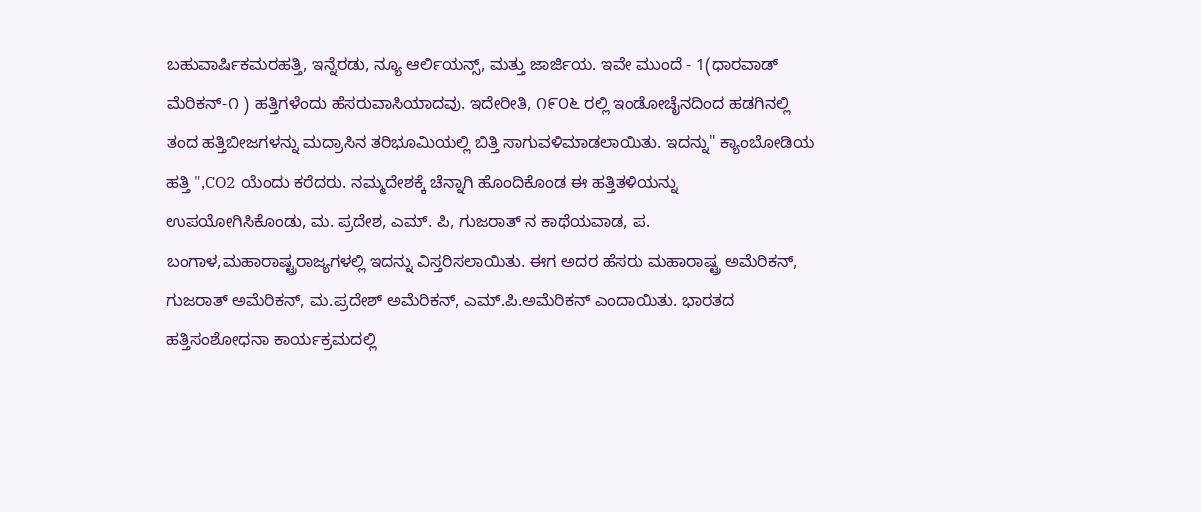ಬಹುವಾರ್ಷಿಕಮರಹತ್ತಿ, ಇನ್ನೆರಡು, ನ್ಯೂ ಆರ್ಲಿಯನ್ಸ್, ಮತ್ತು ಜಾರ್ಜಿಯ. ಇವೇ ಮುಂದೆ - 1(ಧಾರವಾಡ್ ಮೆರಿಕನ್-೧ ) ಹತ್ತಿಗಳೆಂದು ಹೆಸರುವಾಸಿಯಾದವು. ಇದೇರೀತಿ, ೧೯೦೬ ರಲ್ಲಿ ಇಂಡೋಚೈನದಿಂದ ಹಡಗಿನಲ್ಲಿ ತಂದ ಹತ್ತಿಬೀಜಗಳನ್ನು ಮದ್ರಾಸಿನ ತರಿಭೂಮಿಯಲ್ಲಿ ಬಿತ್ತಿ ಸಾಗುವಳಿಮಾಡಲಾಯಿತು. ಇದನ್ನು" ಕ್ಯಾಂಬೋಡಿಯ ಹತ್ತಿ ",CO2 ಯೆಂದು ಕರೆದರು. ನಮ್ಮದೇಶಕ್ಕೆ ಚೆನ್ನಾಗಿ ಹೊಂದಿಕೊಂಡ ಈ ಹತ್ತಿತಳಿಯನ್ನು ಉಪಯೋಗಿಸಿಕೊಂಡು, ಮ. ಪ್ರದೇಶ, ಎಮ್. ಪಿ, ಗುಜರಾತ್ ನ ಕಾಥೆಯವಾಡ, ಪ. ಬಂಗಾಳ,ಮಹಾರಾಷ್ಟ್ರರಾಜ್ಯಗಳಲ್ಲಿ ಇದನ್ನು ವಿಸ್ತರಿಸಲಾಯಿತು. ಈಗ ಅದರ ಹೆಸರು ಮಹಾರಾಷ್ಟ್ರ ಅಮೆರಿಕನ್, ಗುಜರಾತ್ ಅಮೆರಿಕನ್, ಮ.ಪ್ರದೇಶ್ ಅಮೆರಿಕನ್, ಎಮ್.ಪಿ.ಅಮೆರಿಕನ್ ಎಂದಾಯಿತು. ಭಾರತದ ಹತ್ತಿಸಂಶೋಧನಾ ಕಾರ್ಯಕ್ರಮದಲ್ಲಿ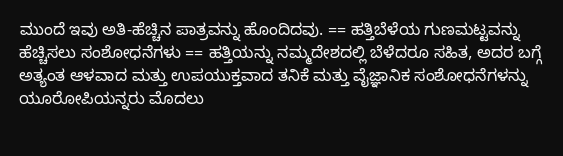ಮುಂದೆ ಇವು ಅತಿ-ಹೆಚ್ಚಿನ ಪಾತ್ರವನ್ನು ಹೊಂದಿದವು. == ಹತ್ತಿಬೆಳೆಯ ಗುಣಮಟ್ಟವನ್ನು ಹೆಚ್ಚಿಸಲು ಸಂಶೋಧನೆಗಳು == ಹತ್ತಿಯನ್ನು ನಮ್ಮದೇಶದಲ್ಲಿ ಬೆಳೆದರೂ ಸಹಿತ, ಅದರ ಬಗ್ಗೆ ಅತ್ಯಂತ ಆಳವಾದ ಮತ್ತು ಉಪಯುಕ್ತವಾದ ತನಿಕೆ ಮತ್ತು ವೈಜ್ಞಾನಿಕ ಸಂಶೋಧನೆಗಳನ್ನು ಯೂರೋಪಿಯನ್ನರು ಮೊದಲು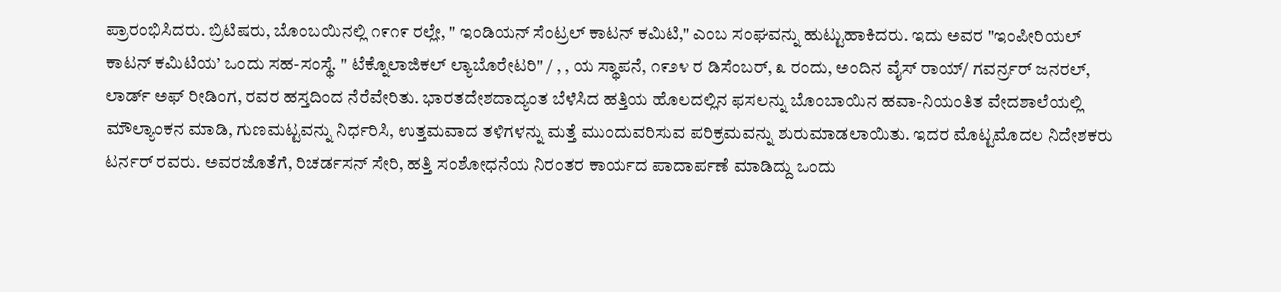ಪ್ರಾರಂಭಿಸಿದರು. ಬ್ರಿಟಿಷರು, ಬೊಂಬಯಿನಲ್ಲಿ ೧೯೧೯ ರಲ್ಲೇ, " ಇಂಡಿಯನ್ ಸೆಂಟ್ರಲ್ ಕಾಟನ್ ಕಮಿಟಿ," ಎಂಬ ಸಂಘವನ್ನು ಹುಟ್ಟುಹಾಕಿದರು. ಇದು ಅವರ "ಇಂಪೀರಿಯಲ್ ಕಾಟನ್ ಕಮಿಟಿಯ’ ಒಂದು ಸಹ-ಸಂಸ್ಥೆ. " ಟೆಕ್ನೊಲಾಜಿಕಲ್ ಲ್ಯಾಬೊರೇಟರಿ" / , , ಯ ಸ್ಥಾಪನೆ, ೧೯೨೪ ರ ಡಿಸೆಂಬರ್, ೩ ರಂದು, ಅಂದಿನ ವೈಸ್ ರಾಯ್/ ಗವರ್ನ್ರರ್ ಜನರಲ್, ಲಾರ್ಡ್ ಅಫ್ ರೀಡಿಂಗ, ರವರ ಹಸ್ತದಿಂದ ನೆರೆವೇರಿತು. ಭಾರತದೇಶದಾದ್ಯಂತ ಬೆಳೆಸಿದ ಹತ್ತಿಯ ಹೊಲದಲ್ಲಿನ ಫಸಲನ್ನು ಬೊಂಬಾಯಿನ ಹವಾ-ನಿಯಂತಿತ ವೇದಶಾಲೆಯಲ್ಲಿ ಮೌಲ್ಯಾಂಕನ ಮಾಡಿ, ಗುಣಮಟ್ಟವನ್ನು ನಿರ್ಧರಿಸಿ, ಉತ್ತಮವಾದ ತಳಿಗಳನ್ನು ಮತ್ತೆ ಮುಂದುವರಿಸುವ ಪರಿಕ್ರಮವನ್ನು ಶುರುಮಾಡಲಾಯಿತು. ಇದರ ಮೊಟ್ಟಮೊದಲ ನಿದೇಶಕರು ಟರ್ನರ್ ರವರು. ಅವರಜೊತೆಗೆ, ರಿಚರ್ಡಸನ್ ಸೇರಿ, ಹತ್ತಿ ಸಂಶೋಧನೆಯ ನಿರಂತರ ಕಾರ್ಯದ ಪಾದಾರ್ಪಣೆ ಮಾಡಿದ್ದು ಒಂದು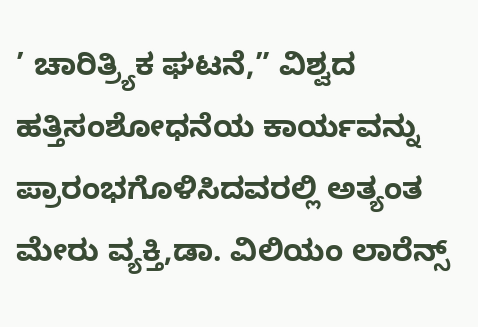’ ಚಾರಿತ್ರ್ಯಿಕ ಘಟನೆ,” ವಿಶ್ವದ ಹತ್ತಿಸಂಶೋಧನೆಯ ಕಾರ್ಯವನ್ನು ಪ್ರಾರಂಭಗೊಳಿಸಿದವರಲ್ಲಿ ಅತ್ಯಂತ ಮೇರು ವ್ಯಕ್ತಿ,ಡಾ. ವಿಲಿಯಂ ಲಾರೆನ್ಸ್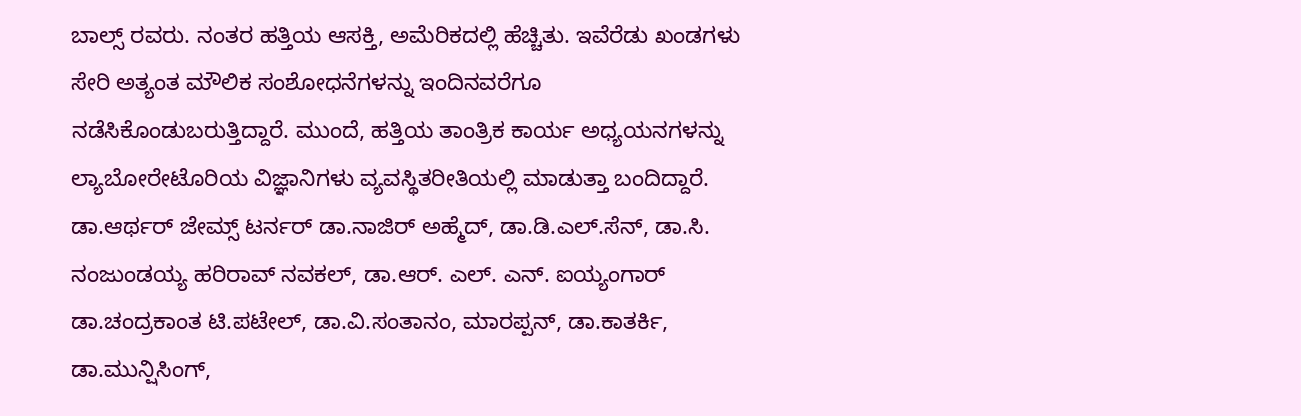ಬಾಲ್ಸ್ ರವರು. ನಂತರ ಹತ್ತಿಯ ಆಸಕ್ತಿ, ಅಮೆರಿಕದಲ್ಲಿ ಹೆಚ್ಚಿತು. ಇವೆರೆಡು ಖಂಡಗಳು ಸೇರಿ ಅತ್ಯಂತ ಮೌಲಿಕ ಸಂಶೋಧನೆಗಳನ್ನು ಇಂದಿನವರೆಗೂ ನಡೆಸಿಕೊಂಡುಬರುತ್ತಿದ್ದಾರೆ. ಮುಂದೆ, ಹತ್ತಿಯ ತಾಂತ್ರಿಕ ಕಾರ್ಯ ಅಧ್ಯಯನಗಳನ್ನು ಲ್ಯಾಬೋರೇಟೊರಿಯ ವಿಜ್ಞಾನಿಗಳು ವ್ಯವಸ್ಥಿತರೀತಿಯಲ್ಲಿ ಮಾಡುತ್ತಾ ಬಂದಿದ್ದಾರೆ. ಡಾ.ಆರ್ಥರ್ ಜೇಮ್ಸ್ ಟರ್ನರ್ ಡಾ.ನಾಜಿರ್ ಅಹ್ಮೆದ್, ಡಾ.ಡಿ.ಎಲ್.ಸೆನ್, ಡಾ.ಸಿ. ನಂಜುಂಡಯ್ಯ ಹರಿರಾವ್ ನವಕಲ್, ಡಾ.ಆರ್. ಎಲ್. ಎನ್. ಐಯ್ಯಂಗಾರ್ ಡಾ.ಚಂದ್ರಕಾಂತ ಟಿ.ಪಟೇಲ್, ಡಾ.ವಿ.ಸಂತಾನಂ, ಮಾರಪ್ಪನ್, ಡಾ.ಕಾತರ್ಕಿ, ಡಾ.ಮುನ್ಷಿಸಿಂಗ್,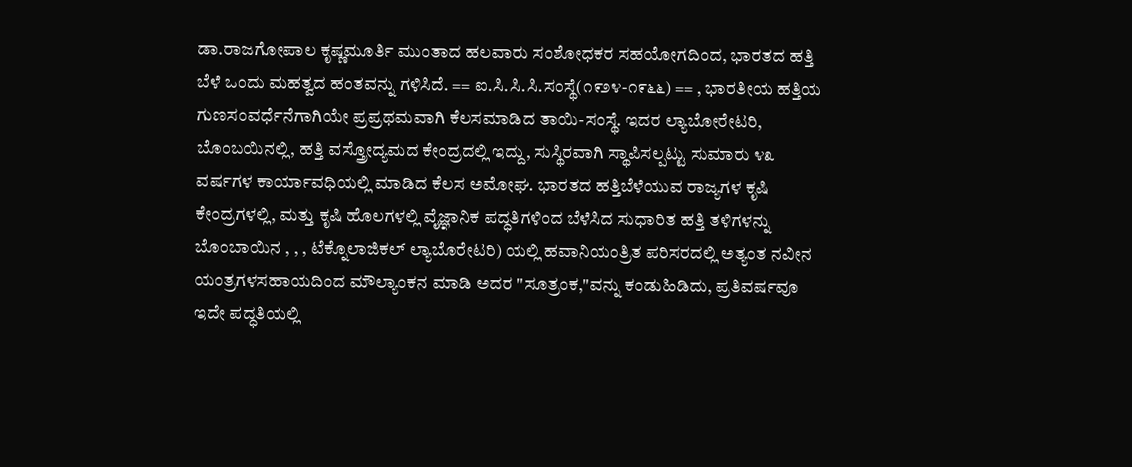ಡಾ.ರಾಜಗೋಪಾಲ ಕೃಷ್ಣಮೂರ್ತಿ ಮುಂತಾದ ಹಲವಾರು ಸಂಶೋಧಕರ ಸಹಯೋಗದಿಂದ, ಭಾರತದ ಹತ್ತಿ ಬೆಳೆ ಒಂದು ಮಹತ್ವದ ಹಂತವನ್ನು ಗಳಿಸಿದೆ. == ಐ.ಸಿ.ಸಿ.ಸಿ.ಸಂಸ್ಥೆ(೧೯೨೪-೧೯೬೬) == , ಭಾರತೀಯ ಹತ್ತಿಯ ಗುಣಸಂವರ್ಧೆನೆಗಾಗಿಯೇ ಪ್ರಪ್ರಥಮವಾಗಿ ಕೆಲಸಮಾಡಿದ ತಾಯಿ-ಸಂಸ್ಥೆ. ಇದರ ಲ್ಯಾಬೋರೇಟರಿ, ಬೊಂಬಯಿನಲ್ಲಿ, ಹತ್ತಿ ವಸ್ತ್ರೋದ್ಯಮದ ಕೇಂದ್ರದಲ್ಲಿ ಇದ್ದು, ಸುಸ್ಥಿರವಾಗಿ ಸ್ಥಾಪಿಸಲ್ಪಟ್ಟು ಸುಮಾರು ೪೩ ವರ್ಷಗಳ ಕಾರ್ಯಾವಧಿಯಲ್ಲಿ ಮಾಡಿದ ಕೆಲಸ ಅಮೋಘ. ಭಾರತದ ಹತ್ತಿಬೆಳೆಯುವ ರಾಜ್ಯಗಳ ಕೃಷಿ ಕೇಂದ್ರಗಳಲ್ಲಿ, ಮತ್ತು ಕೃಷಿ ಹೊಲಗಳಲ್ಲಿ ವೈಜ್ಞಾನಿಕ ಪದ್ಧತಿಗಳಿಂದ ಬೆಳೆಸಿದ ಸುಧಾರಿತ ಹತ್ತಿ ತಳಿಗಳನ್ನು ಬೊಂಬಾಯಿನ , , , ಟೆಕ್ನೊಲಾಜಿಕಲ್ ಲ್ಯಾಬೊರೇಟರಿ) ಯಲ್ಲಿ ಹವಾನಿಯಂತ್ರಿತ ಪರಿಸರದಲ್ಲಿ ಅತ್ಯಂತ ನವೀನ ಯಂತ್ರಗಳಸಹಾಯದಿಂದ ಮೌಲ್ಯಾಂಕನ ಮಾಡಿ ಅದರ "ಸೂತ್ರಂಕ,"ವನ್ನು ಕಂಡುಹಿಡಿದು, ಪ್ರತಿವರ್ಷವೂ ಇದೇ ಪದ್ಧತಿಯಲ್ಲಿ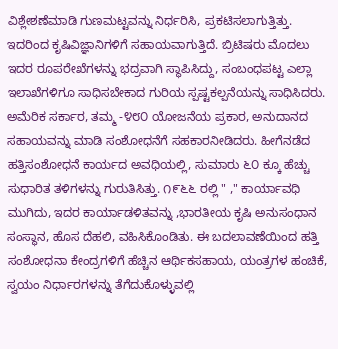ವಿಶ್ಲೇಶಣೆಮಾಡಿ ಗುಣಮಟ್ಟವನ್ನು ನಿರ್ಧರಿಸಿ, ಪ್ರಕಟಿಸಲಾಗುತ್ತಿತ್ತು. ಇದರಿಂದ ಕೃಷಿವಿಜ್ಞಾನಿಗಳಿಗೆ ಸಹಾಯವಾಗುತ್ತಿದೆ. ಬ್ರಿಟಿಷರು ಮೊದಲು ಇದರ ರೂಪರೇಖೆಗಳನ್ನು ಭದ್ರವಾಗಿ ಸ್ಥಾಪಿಸಿದ್ದು, ಸಂಬಂಧಪಟ್ಟ ಎಲ್ಲಾ ಇಲಾಖೆಗಳಿಗೂ ಸಾಧಿಸಬೇಕಾದ ಗುರಿಯ ಸ್ಪಷ್ಟಕಲ್ಪನೆಯನ್ನು ಸಾಧಿಸಿದರು. ಅಮೆರಿಕ ಸರ್ಕಾರ, ತಮ್ಮ -೪೮೦ ಯೋಜನೆಯ ಪ್ರಕಾರ, ಅನುದಾನದ ಸಹಾಯವನ್ನು ಮಾಡಿ ಸಂಶೋಧನೆಗೆ ಸಹಕಾರನೀಡಿದರು. ಹೀಗೆನಡೆದ ಹತ್ತಿಸಂಶೋಧನೆ ಕಾರ್ಯದ ಅವಧಿಯಲ್ಲಿ, ಸುಮಾರು ೬೦ ಕ್ಕೂ ಹೆಚ್ಚು ಸುಧಾರಿತ ತಳಿಗಳನ್ನು ಗುರುತಿಸಿತ್ತು. ೧೯೬೬ ರಲ್ಲಿ " ," ಕಾರ್ಯಾವಧಿ ಮುಗಿದು, ಇದರ ಕಾರ್ಯಾಡಳಿತವನ್ನು ,ಭಾರತೀಯ ಕೃಷಿ ಅನುಸಂಧಾನ ಸಂಸ್ಥಾನ, ಹೊಸ ದೆಹಲಿ, ವಹಿಸಿಕೊಂಡಿತು. ಈ ಬದಲಾವಣೆಯಿಂದ ಹತ್ತಿ ಸಂಶೋಧನಾ ಕೇಂದ್ರಗಳಿಗೆ ಹೆಚ್ಚಿನ ಆರ್ಥಿಕಸಹಾಯ, ಯಂತ್ರಗಳ ಹಂಚಿಕೆ, ಸ್ವಯಂ ನಿರ್ಧಾರಗಳನ್ನು ತೆಗೆದುಕೊಳ್ಳುವಲ್ಲಿ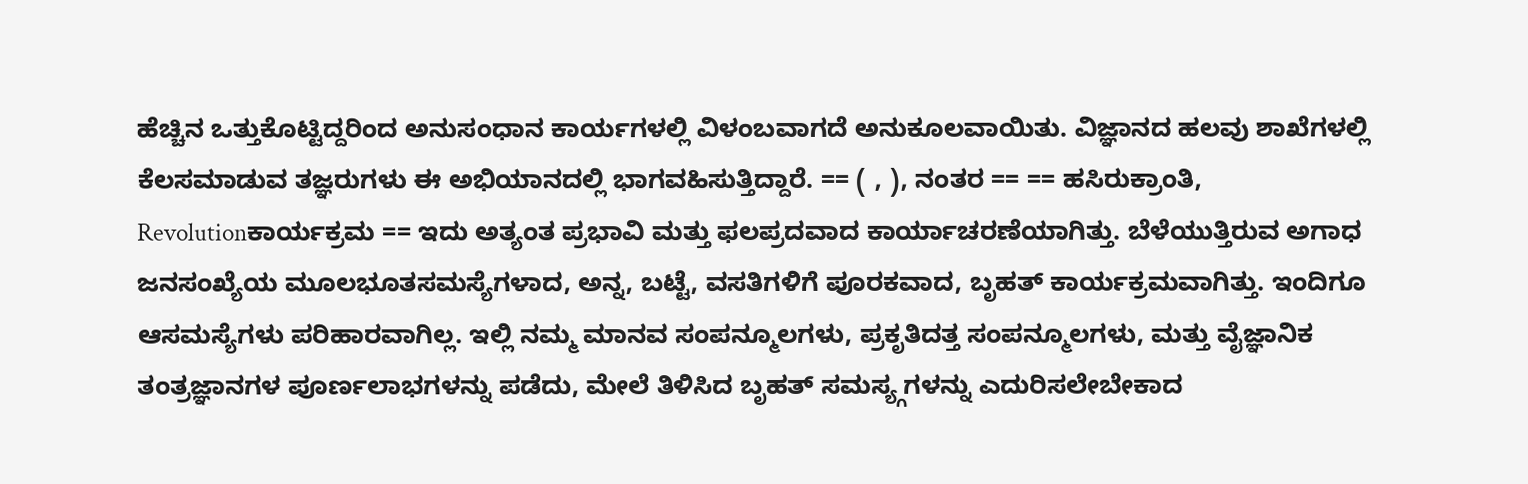ಹೆಚ್ಚಿನ ಒತ್ತುಕೊಟ್ಟಿದ್ದರಿಂದ ಅನುಸಂಧಾನ ಕಾರ್ಯಗಳಲ್ಲಿ ವಿಳಂಬವಾಗದೆ ಅನುಕೂಲವಾಯಿತು. ವಿಜ್ಞಾನದ ಹಲವು ಶಾಖೆಗಳಲ್ಲಿ ಕೆಲಸಮಾಡುವ ತಜ್ಞರುಗಳು ಈ ಅಭಿಯಾನದಲ್ಲಿ ಭಾಗವಹಿಸುತ್ತಿದ್ದಾರೆ. == ( , ), ನಂತರ == == ಹಸಿರುಕ್ರಾಂತಿ, Revolutionಕಾರ್ಯಕ್ರಮ == ಇದು ಅತ್ಯಂತ ಪ್ರಭಾವಿ ಮತ್ತು ಫಲಪ್ರದವಾದ ಕಾರ್ಯಾಚರಣೆಯಾಗಿತ್ತು. ಬೆಳೆಯುತ್ತಿರುವ ಅಗಾಧ ಜನಸಂಖ್ಯೆಯ ಮೂಲಭೂತಸಮಸ್ಯೆಗಳಾದ, ಅನ್ನ, ಬಟ್ಟೆ, ವಸತಿಗಳಿಗೆ ಪೂರಕವಾದ, ಬೃಹತ್ ಕಾರ್ಯಕ್ರಮವಾಗಿತ್ತು. ಇಂದಿಗೂ ಆಸಮಸ್ಯೆಗಳು ಪರಿಹಾರವಾಗಿಲ್ಲ. ಇಲ್ಲಿ ನಮ್ಮ ಮಾನವ ಸಂಪನ್ಮೂಲಗಳು, ಪ್ರಕೃತಿದತ್ತ ಸಂಪನ್ಮೂಲಗಳು, ಮತ್ತು ವೈಜ್ಞಾನಿಕ ತಂತ್ರಜ್ಞಾನಗಳ ಪೂರ್ಣಲಾಭಗಳನ್ನು ಪಡೆದು, ಮೇಲೆ ತಿಳಿಸಿದ ಬೃಹತ್ ಸಮಸ್ಯ್ಗಗಳನ್ನು ಎದುರಿಸಲೇಬೇಕಾದ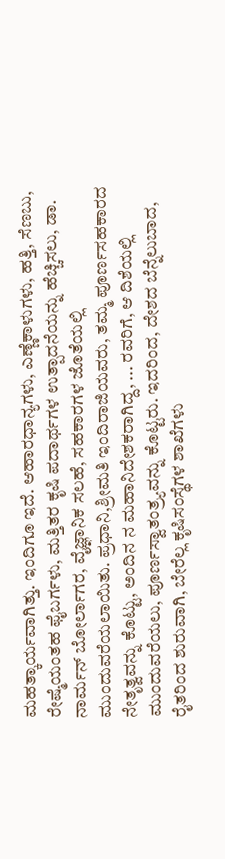ಮಹತ್ಕಾರ್ಯವಾಗಿತ್ತು. ಇಂದಿಗೂ ಇದೆ. ಆಹಾರಧಾನ್ಯಗಳು, ಎಣ್ಣೆಕಾಳುಗಳು, ಹತ್ತಿ, ಸೆಣಬು, ರೇಷ್ಮೆಯಂತಹ ಫೈಬರ್ಗಳು, ಮತ್ತಿತರ ಕೃಷಿ ಪದಾರ್ಥಗಳ ಉತ್ಪಾದನೆಯನ್ನು ಹೆಚ್ಚಿಸಲು, ಡಾ. ನಾರ್ಮನ್ ಬೋರ್ಲಾಗರ, ವೈಜ್ಞಾನಿಕ ಸಲಹೆ, ಸಹಕಾರಗಳ ಜೊತೆಯಲ್ಲಿ ಮುಂದುವರೆಯಲಾಯಿತು. ಪ್ರಧಾನಿ,ಶ್ರೀಮತಿ ಇಂದಿರಾಜಿಯವರು, ತಮ್ಮ ಪೂರ್ಣಸಹಕಾರದ ನೇತೃತ್ವವನ್ನು ಕೊಟ್ಟು, ಅಂದಿನ ನ ಮಹಾನಿದೇಶಕರಾಗಿದ್ದ, ... ರವರಿಗೆ, ಆ ದಿಶೆಯಲ್ಲಿ ಮುಂದುವರೆಯಲು, ಪೂರ್ಣಸ್ವಾತಂತ್ರ್ಯವನ್ನು ಕೊಟ್ಟರು. ಇದರಿಂದ, ದೇಶದ ಬೆನ್ನೆಲುಬಾದ, ರೈತರಿಂದ ಶುರುವಾಗಿ, ಬೇರೆಲ್ಲ ಕೃಷಿಸಂಸ್ಥೆಗಳ ಶಾಖೆಗಳು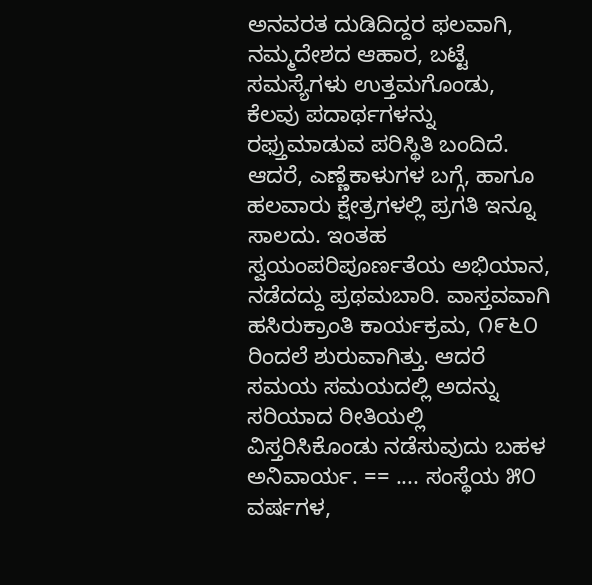ಅನವರತ ದುಡಿದಿದ್ದರ ಫಲವಾಗಿ, ನಮ್ಮದೇಶದ ಆಹಾರ, ಬಟ್ಟೆ ಸಮಸ್ಯೆಗಳು ಉತ್ತಮಗೊಂಡು, ಕೆಲವು ಪದಾರ್ಥಗಳನ್ನು ರಫ್ತುಮಾಡುವ ಪರಿಸ್ಥಿತಿ ಬಂದಿದೆ. ಆದರೆ, ಎಣ್ಣೆಕಾಳುಗಳ ಬಗ್ಗೆ, ಹಾಗೂ ಹಲವಾರು ಕ್ಷೇತ್ರಗಳಲ್ಲಿ ಪ್ರಗತಿ ಇನ್ನೂ ಸಾಲದು. ಇಂತಹ ಸ್ವಯಂಪರಿಪೂರ್ಣತೆಯ ಅಭಿಯಾನ, ನಡೆದದ್ದು ಪ್ರಥಮಬಾರಿ. ವಾಸ್ತವವಾಗಿ ಹಸಿರುಕ್ರಾಂತಿ ಕಾರ್ಯಕ್ರಮ, ೧೯೬೦ ರಿಂದಲೆ ಶುರುವಾಗಿತ್ತು. ಆದರೆ ಸಮಯ ಸಮಯದಲ್ಲಿ ಅದನ್ನು ಸರಿಯಾದ ರೀತಿಯಲ್ಲಿ ವಿಸ್ತರಿಸಿಕೊಂಡು ನಡೆಸುವುದು ಬಹಳ ಅನಿವಾರ್ಯ. == .... ಸಂಸ್ಥೆಯ ೫೦ ವರ್ಷಗಳ,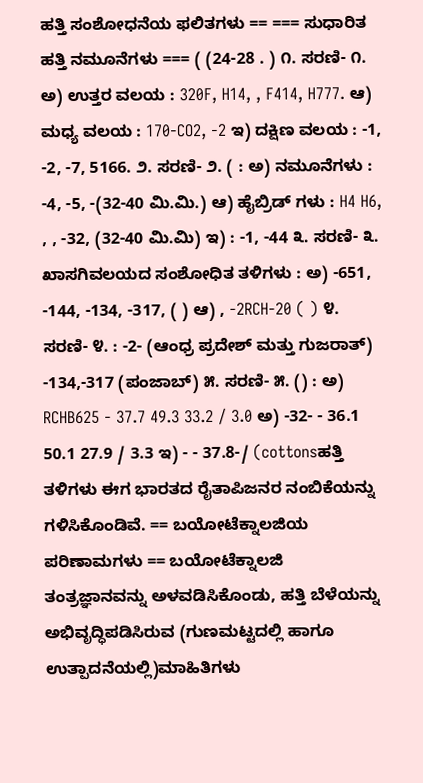ಹತ್ತಿ ಸಂಶೋಧನೆಯ ಫಲಿತಗಳು == === ಸುಧಾರಿತ ಹತ್ತಿ ನಮೂನೆಗಳು === ( (24-28 . ) ೧. ಸರಣಿ- ೧. ಅ) ಉತ್ತರ ವಲಯ : 320F, H14, , F414, H777. ಆ) ಮಧ್ಯ ವಲಯ : 170-CO2, -2 ಇ) ದಕ್ಷಿಣ ವಲಯ : -1, -2, -7, 5166. ೨. ಸರಣಿ- ೨. ( : ಅ) ನಮೂನೆಗಳು : -4, -5, -(32-40 ಮಿ.ಮಿ.) ಆ) ಹೈಬ್ರಿಡ್ ಗಳು : H4 H6, , , -32, (32-40 ಮಿ.ಮಿ) ಇ) : -1, -44 ೩. ಸರಣಿ- ೩. ಖಾಸಗಿವಲಯದ ಸಂಶೋಧಿತ ತಳಿಗಳು : ಅ) -651, -144, -134, -317, ( ) ಆ) , -2RCH-20 ( ) ೪. ಸರಣಿ- ೪. : -2- (ಆಂಧ್ರ ಪ್ರದೇಶ್ ಮತ್ತು ಗುಜರಾತ್) -134,-317 (ಪಂಜಾಬ್) ೫. ಸರಣಿ- ೫. () : ಅ) RCHB625 - 37.7 49.3 33.2 / 3.0 ಅ) -32- - 36.1 50.1 27.9 / 3.3 ಇ) - - 37.8-/ (cottonsಹತ್ತಿ ತಳಿಗಳು ಈಗ ಭಾರತದ ರೈತಾಪಿಜನರ ನಂಬಿಕೆಯನ್ನು ಗಳಿಸಿಕೊಂಡಿವೆ. == ಬಯೋಟೆಕ್ನಾಲಜಿಯ ಪರಿಣಾಮಗಳು == ಬಯೋಟೆಕ್ನಾಲಜಿ ತಂತ್ರಜ್ಞಾನವನ್ನು ಅಳವಡಿಸಿಕೊಂಡು, ಹತ್ತಿ ಬೆಳೆಯನ್ನು ಅಭಿವೃದ್ಧಿಪಡಿಸಿರುವ (ಗುಣಮಟ್ಟದಲ್ಲಿ ಹಾಗೂ ಉತ್ಪಾದನೆಯಲ್ಲಿ)ಮಾಹಿತಿಗಳು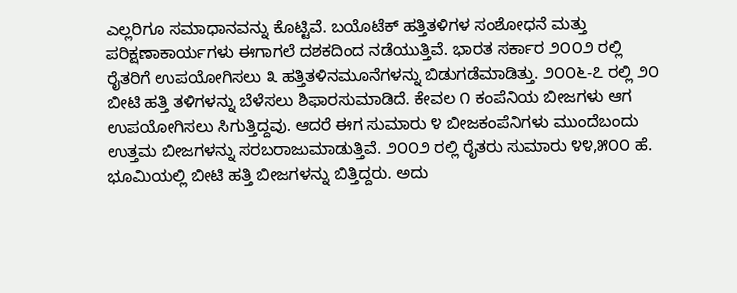ಎಲ್ಲರಿಗೂ ಸಮಾಧಾನವನ್ನು ಕೊಟ್ಟಿವೆ. ಬಯೊಟೆಕ್ ಹತ್ತಿತಳಿಗಳ ಸಂಶೋಧನೆ ಮತ್ತು ಪರಿಕ್ಷಣಾಕಾರ್ಯಗಳು ಈಗಾಗಲೆ ದಶಕದಿಂದ ನಡೆಯುತ್ತಿವೆ. ಭಾರತ ಸರ್ಕಾರ ೨೦೦೨ ರಲ್ಲಿ ರೈತರಿಗೆ ಉಪಯೋಗಿಸಲು ೩ ಹತ್ತಿತಳಿನಮೂನೆಗಳನ್ನು ಬಿಡುಗಡೆಮಾಡಿತ್ತು. ೨೦೦೬-೭ ರಲ್ಲಿ ೨೦ ಬೀಟಿ ಹತ್ತಿ ತಳಿಗಳನ್ನು ಬೆಳೆಸಲು ಶಿಫಾರಸುಮಾಡಿದೆ. ಕೇವಲ ೧ ಕಂಪೆನಿಯ ಬೀಜಗಳು ಆಗ ಉಪಯೋಗಿಸಲು ಸಿಗುತ್ತಿದ್ದವು. ಆದರೆ ಈಗ ಸುಮಾರು ೪ ಬೀಜಕಂಪೆನಿಗಳು ಮುಂದೆಬಂದು ಉತ್ತಮ ಬೀಜಗಳನ್ನು ಸರಬರಾಜುಮಾಡುತ್ತಿವೆ. ೨೦೦೨ ರಲ್ಲಿ ರೈತರು ಸುಮಾರು ೪೪,೫೦೦ ಹೆ. ಭೂಮಿಯಲ್ಲಿ ಬೀಟಿ ಹತ್ತಿ ಬೀಜಗಳನ್ನು ಬಿತ್ತಿದ್ದರು. ಅದು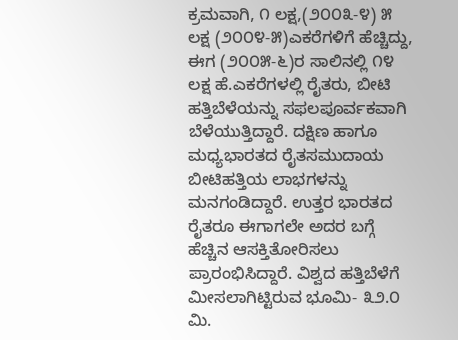ಕ್ರಮವಾಗಿ, ೧ ಲಕ್ಷ,(೨೦೦೩-೪) ೫ ಲಕ್ಷ (೨೦೦೪-೫)ಎಕರೆಗಳಿಗೆ ಹೆಚ್ಚಿದ್ದು, ಈಗ (೨೦೦೫-೬)ರ ಸಾಲಿನಲ್ಲಿ ೧೪ ಲಕ್ಷ ಹೆ.ಎಕರೆಗಳಲ್ಲಿ ರೈತರು, ಬೀಟಿ ಹತ್ತಿಬೆಳೆಯನ್ನು ಸಫಲಪೂರ್ವಕವಾಗಿ ಬೆಳೆಯುತ್ತಿದ್ದಾರೆ. ದಕ್ಷಿಣ ಹಾಗೂ ಮಧ್ಯಭಾರತದ ರೈತಸಮುದಾಯ ಬೀಟಿಹತ್ತಿಯ ಲಾಭಗಳನ್ನು ಮನಗಂಡಿದ್ದಾರೆ. ಉತ್ತರ ಭಾರತದ ರೈತರೂ ಈಗಾಗಲೇ ಅದರ ಬಗ್ಗೆ ಹೆಚ್ಚಿನ ಆಸಕ್ತಿತೋರಿಸಲು ಪ್ರಾರಂಭಿಸಿದ್ದಾರೆ. ವಿಶ್ವದ ಹತ್ತಿಬೆಳೆಗೆ ಮೀಸಲಾಗಿಟ್ಟಿರುವ ಭೂಮಿ- ೩೨.೦ ಮಿ.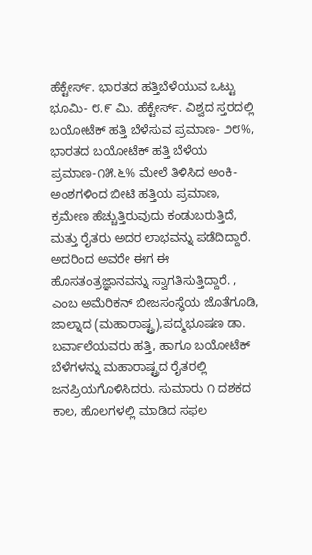ಹೆಕ್ಟೇರ್ಸ್. ಭಾರತದ ಹತ್ತಿಬೆಳೆಯುವ ಒಟ್ಟು ಭೂಮಿ- ೮.೯ ಮಿ. ಹೆಕ್ಟೇರ್ಸ್. ವಿಶ್ವದ ಸ್ತರದಲ್ಲಿ ಬಯೋಟೆಕ್ ಹತ್ತಿ ಬೆಳೆಸುವ ಪ್ರಮಾಣ- ೨೮%, ಭಾರತದ ಬಯೋಟೆಕ್ ಹತ್ತಿ ಬೆಳೆಯ ಪ್ರಮಾಣ-೧೫.೬% ಮೇಲೆ ತಿಳಿಸಿದ ಅಂಕಿ-ಅಂಶಗಳಿಂದ ಬೀಟಿ ಹತ್ತಿಯ ಪ್ರಮಾಣ, ಕ್ರಮೇಣ ಹೆಚ್ಚುತ್ತಿರುವುದು ಕಂಡುಬರುತ್ತಿದೆ, ಮತ್ತು ರೈತರು ಅದರ ಲಾಭವನ್ನು ಪಡೆದಿದ್ದಾರೆ. ಅದರಿಂದ ಅವರೇ ಈಗ ಈ ಹೊಸತಂತ್ರಜ್ಞಾನವನ್ನು ಸ್ವಾಗತಿಸುತ್ತಿದ್ದಾರೆ. , ಎಂಬ ಅಮೆರಿಕನ್ ಬೀಜಸಂಸ್ಥೆಯ ಜೊತೆಗೂಡಿ, ಜಾಲ್ನಾದ (ಮಹಾರಾಷ್ಟ್ರ),ಪದ್ಮಭೂಷಣ ಡಾ. ಬರ್ವಾಲೆಯವರು ಹತ್ತಿ, ಹಾಗೂ ಬಯೋಟೆಕ್ ಬೆಳೆಗಳನ್ನು ಮಹಾರಾಷ್ಟ್ರದ ರೈತರಲ್ಲಿ ಜನಪ್ರಿಯಗೊಳಿಸಿದರು. ಸುಮಾರು ೧ ದಶಕದ ಕಾಲ, ಹೊಲಗಳಲ್ಲಿ ಮಾಡಿದ ಸಫಲ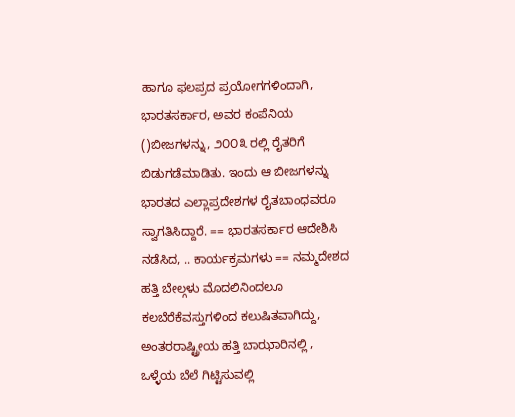ಹಾಗೂ ಫಲಪ್ರದ ಪ್ರಯೋಗಗಳಿಂದಾಗಿ, ಭಾರತಸರ್ಕಾರ, ಅವರ ಕಂಪೆನಿಯ ()ಬೀಜಗಳನ್ನು, ೨೦೦೩ ರಲ್ಲಿ ರೈತರಿಗೆ ಬಿಡುಗಡೆಮಾಡಿತು. ಇಂದು ಆ ಬೀಜಗಳನ್ನು ಭಾರತದ ಎಲ್ಲಾಪ್ರದೇಶಗಳ ರೈತಬಾಂಧವರೂ ಸ್ವಾಗತಿಸಿದ್ದಾರೆ. == ಭಾರತಸರ್ಕಾರ ಆದೇಶಿಸಿ ನಡೆಸಿದ, .. ಕಾರ್ಯಕ್ರಮಗಳು == ನಮ್ಮದೇಶದ ಹತ್ತಿ ಬೇಲ್ಗಳು ಮೊದಲಿನಿಂದಲೂ ಕಲಬೆರೆಕೆವಸ್ತುಗಳಿಂದ ಕಲುಷಿತವಾಗಿದ್ದು, ಅಂತರರಾಷ್ಟ್ರೀಯ ಹತ್ತಿ ಬಾಝಾರಿನಲ್ಲಿ , ಒಳ್ಳೆಯ ಬೆಲೆ ಗಿಟ್ಟಿಸುವಲ್ಲಿ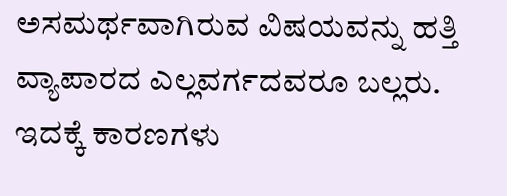ಅಸಮರ್ಥವಾಗಿರುವ ವಿಷಯವನ್ನು ಹತ್ತಿ ವ್ಯಾಪಾರದ ಎಲ್ಲವರ್ಗದವರೂ ಬಲ್ಲರು. ಇದಕ್ಕೆ ಕಾರಣಗಳು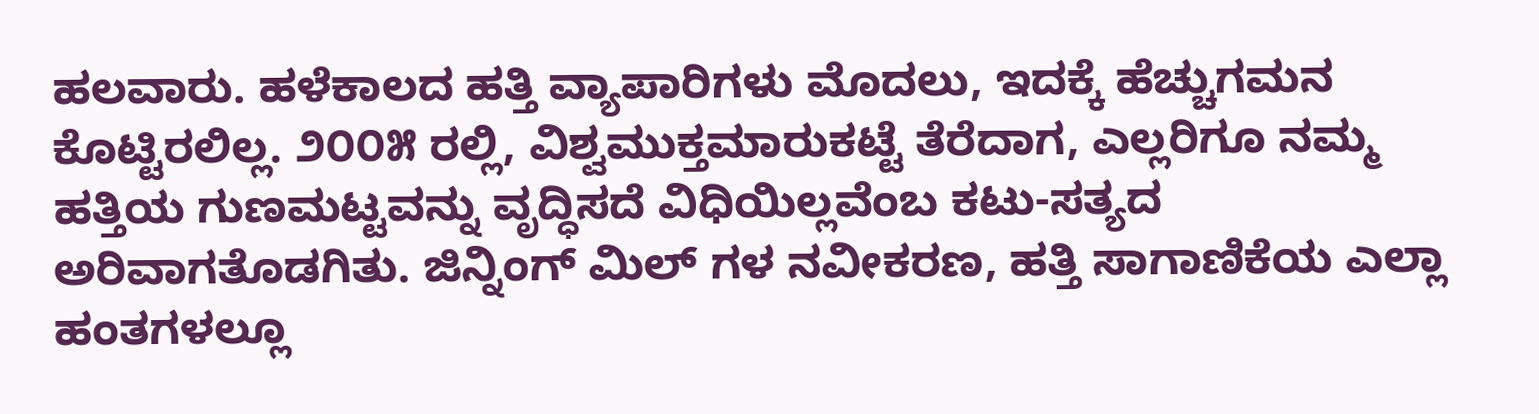ಹಲವಾರು. ಹಳೆಕಾಲದ ಹತ್ತಿ ವ್ಯಾಪಾರಿಗಳು ಮೊದಲು, ಇದಕ್ಕೆ ಹೆಚ್ಚುಗಮನ ಕೊಟ್ಟಿರಲಿಲ್ಲ. ೨೦೦೫ ರಲ್ಲಿ, ವಿಶ್ವಮುಕ್ತಮಾರುಕಟ್ಟೆ ತೆರೆದಾಗ, ಎಲ್ಲರಿಗೂ ನಮ್ಮ ಹತ್ತಿಯ ಗುಣಮಟ್ಟವನ್ನು ವೃದ್ಧಿಸದೆ ವಿಧಿಯಿಲ್ಲವೆಂಬ ಕಟು-ಸತ್ಯದ ಅರಿವಾಗತೊಡಗಿತು. ಜಿನ್ನಿಂಗ್ ಮಿಲ್ ಗಳ ನವೀಕರಣ, ಹತ್ತಿ ಸಾಗಾಣಿಕೆಯ ಎಲ್ಲಾ ಹಂತಗಳಲ್ಲೂ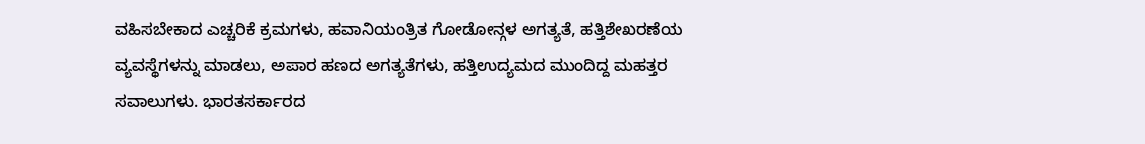ವಹಿಸಬೇಕಾದ ಎಚ್ಚರಿಕೆ ಕ್ರಮಗಳು, ಹವಾನಿಯಂತ್ರಿತ ಗೋಡೋನ್ಗಳ ಅಗತ್ಯತೆ, ಹತ್ತಿಶೇಖರಣೆಯ ವ್ಯವಸ್ಥೆಗಳನ್ನು ಮಾಡಲು, ಅಪಾರ ಹಣದ ಅಗತ್ಯತೆಗಳು, ಹತ್ತಿಉದ್ಯಮದ ಮುಂದಿದ್ದ ಮಹತ್ತರ ಸವಾಲುಗಳು. ಭಾರತಸರ್ಕಾರದ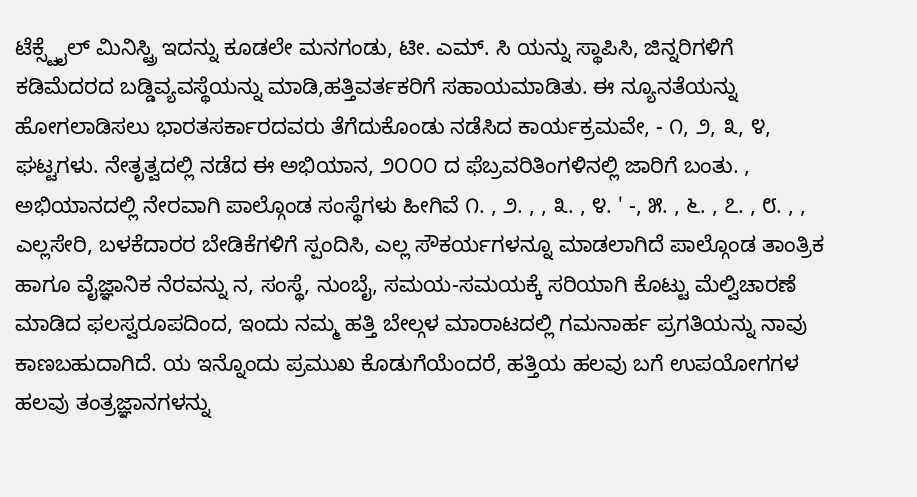ಟೆಕ್ಸ್ಟೈಲ್ ಮಿನಿಸ್ಟ್ರಿ ಇದನ್ನು ಕೂಡಲೇ ಮನಗಂಡು, ಟೀ. ಎಮ್. ಸಿ ಯನ್ನು ಸ್ಥಾಪಿಸಿ, ಜಿನ್ನರಿಗಳಿಗೆ ಕಡಿಮೆದರದ ಬಡ್ಡಿವ್ಯವಸ್ಥೆಯನ್ನು ಮಾಡಿ,ಹತ್ತಿವರ್ತಕರಿಗೆ ಸಹಾಯಮಾಡಿತು. ಈ ನ್ಯೂನತೆಯನ್ನು ಹೋಗಲಾಡಿಸಲು ಭಾರತಸರ್ಕಾರದವರು ತೆಗೆದುಕೊಂಡು ನಡೆಸಿದ ಕಾರ್ಯಕ್ರಮವೇ, - ೧, ೨, ೩, ೪, ಘಟ್ಟಗಳು. ನೇತೃತ್ವದಲ್ಲಿ ನಡೆದ ಈ ಅಭಿಯಾನ, ೨೦೦೦ ದ ಫೆಬ್ರವರಿತಿಂಗಳಿನಲ್ಲಿ ಜಾರಿಗೆ ಬಂತು. , ಅಭಿಯಾನದಲ್ಲಿ ನೇರವಾಗಿ ಪಾಲ್ಗೊಂಡ ಸಂಸ್ಥೆಗಳು ಹೀಗಿವೆ ೧. , ೨. , , ೩. , ೪. ' -, ೫. , ೬. , ೭. , ೮. , , ಎಲ್ಲಸೇರಿ, ಬಳಕೆದಾರರ ಬೇಡಿಕೆಗಳಿಗೆ ಸ್ಪಂದಿಸಿ, ಎಲ್ಲ ಸೌಕರ್ಯಗಳನ್ನೂ ಮಾಡಲಾಗಿದೆ ಪಾಲ್ಗೊಂಡ ತಾಂತ್ರಿಕ ಹಾಗೂ ವೈಜ್ಞಾನಿಕ ನೆರವನ್ನು ನ, ಸಂಸ್ಥೆ, ನುಂಬೈ, ಸಮಯ-ಸಮಯಕ್ಕೆ ಸರಿಯಾಗಿ ಕೊಟ್ಟು ಮೆಲ್ವಿಚಾರಣೆ ಮಾಡಿದ ಫಲಸ್ವರೂಪದಿಂದ, ಇಂದು ನಮ್ಮ ಹತ್ತಿ ಬೇಲ್ಗಳ ಮಾರಾಟದಲ್ಲಿ ಗಮನಾರ್ಹ ಪ್ರಗತಿಯನ್ನು ನಾವು ಕಾಣಬಹುದಾಗಿದೆ. ಯ ಇನ್ನೊಂದು ಪ್ರಮುಖ ಕೊಡುಗೆಯೆಂದರೆ, ಹತ್ತಿಯ ಹಲವು ಬಗೆ ಉಪಯೋಗಗಳ ಹಲವು ತಂತ್ರಜ್ಞಾನಗಳನ್ನು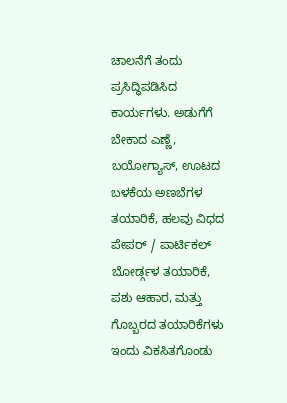ಚಾಲನೆಗೆ ತಂದು ಪ್ರಸಿದ್ಧಿಪಡಿಸಿದ ಕಾರ್ಯಗಳು. ಅಡುಗೆಗೆ ಬೇಕಾದ ಎಣ್ಣೆ, ಬಯೋಗ್ಯಾಸ್, ಊಟದ ಬಳಕೆಯ ಅಣಬೆಗಳ ತಯಾರಿಕೆ, ಹಲವು ವಿಧದ ಪೇಪರ್ / ಪಾರ್ಟಿಕಲ್ ಬೋರ್ಡ್ಗಳ ತಯಾರಿಕೆ, ಪಶು ಆಹಾರ, ಮತ್ತು ಗೊಬ್ಬರದ ತಯಾರಿಕೆಗಳು ಇಂದು ವಿಕಸಿತಗೊಂಡು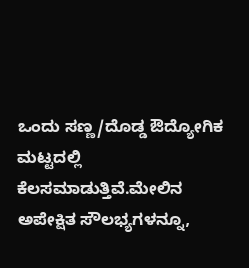ಒಂದು ಸಣ್ಣ/ದೊಡ್ಡ ಔದ್ಯೋಗಿಕ ಮಟ್ಟದಲ್ಲಿ ಕೆಲಸಮಾಡುತ್ತಿವೆ.ಮೇಲಿನ ಅಪೇಕ್ಷಿತ ಸೌಲಭ್ಯಗಳನ್ನೂ,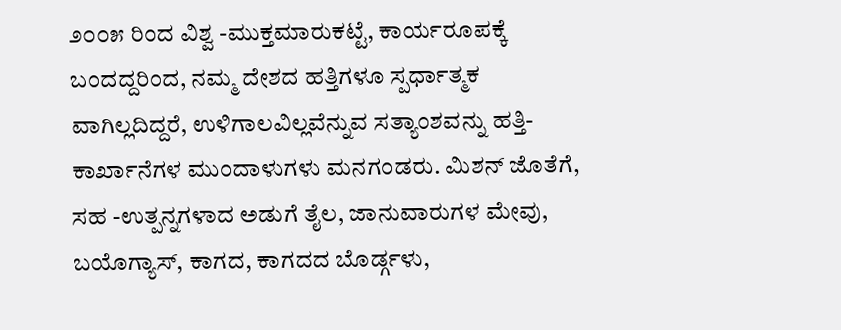೨೦೦೫ ರಿಂದ ವಿಶ್ವ -ಮುಕ್ತಮಾರುಕಟ್ಟೆ, ಕಾರ್ಯರೂಪಕ್ಕೆ ಬಂದದ್ದರಿಂದ, ನಮ್ಮ ದೇಶದ ಹತ್ತಿಗಳೂ ಸ್ಪರ್ಧಾತ್ಮಕ ವಾಗಿಲ್ಲದಿದ್ದರೆ, ಉಳಿಗಾಲವಿಲ್ಲವೆನ್ನುವ ಸತ್ಯಾಂಶವನ್ನು ಹತ್ತಿ-ಕಾರ್ಖಾನೆಗಳ ಮುಂದಾಳುಗಳು ಮನಗಂಡರು. ಮಿಶನ್ ಜೊತೆಗೆ, ಸಹ -ಉತ್ಪನ್ನಗಳಾದ ಅಡುಗೆ ತೈಲ, ಜಾನುವಾರುಗಳ ಮೇವು, ಬಯೊಗ್ಯಾಸ್, ಕಾಗದ, ಕಾಗದದ ಬೊರ್ಡ್ಗಳು,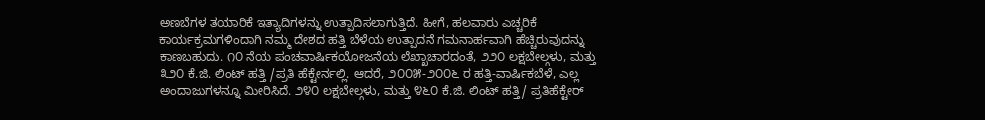ಅಣಬೆಗಳ ತಯಾರಿಕೆ ಇತ್ಯಾದಿಗಳನ್ನು ಉತ್ಪಾದಿಸಲಾಗುತ್ತಿದೆ. ಹೀಗೆ, ಹಲವಾರು ಎಚ್ಚರಿಕೆ ಕಾರ್ಯಕ್ರಮಗಳಿಂದಾಗಿ ನಮ್ಮ ದೇಶದ ಹತ್ತಿ ಬೆಳೆಯ ಉತ್ಪಾದನೆ ಗಮನಾರ್ಹವಾಗಿ ಹೆಚ್ಚಿರುವುದನ್ನು ಕಾಣಬಹುದು. ೧೦ ನೆಯ ಪಂಚವಾರ್ಷಿಕಯೋಜನೆಯ ಲೆಖ್ಖಾಚಾರದಂತೆ, ೨೨೦ ಲಕ್ಷಬೇಲ್ಗಳು, ಮತ್ತು ೩೨೦ ಕೆ.ಜಿ. ಲಿಂಟ್ ಹತ್ತಿ /ಪ್ರತಿ ಹೆಕ್ಟೇರ್ನಲ್ಲಿ. ಆದರೆ, ೨೦೦೫-೨೦೦೬ ರ ಹತ್ತಿ-ವಾರ್ಷಿಕಬೆಳೆ, ಎಲ್ಲ ಅಂದಾಜುಗಳನ್ನೂ ಮೀರಿಸಿದೆ. ೨೪೦ ಲಕ್ಷಬೇಲ್ಗಳು, ಮತ್ತು ೪೬೦ ಕೆ.ಜಿ. ಲಿಂಟ್ ಹತ್ತಿ/ ಪ್ರತಿಹೆಕ್ಟೇರ್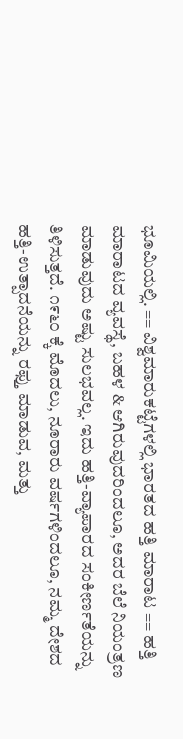ಭೂಮಿಯಲ್ಲಿ. == ವಿಶ್ವಮಾರುಕಟ್ಟೆಗಳಲ್ಲಿ ಭಾರತದ ಹತ್ತಿ ಮಾರಾಟ == ಹತ್ತಿ ಮಾರಾಟದ ವ್ಯವಸ್ಥೆ, ಬಹಳ & ಆಗಿರುವುದರಿಂದಲೂ, ಅದರ ಬೆಲೆ ನಿಯಂತ್ರಣ ಮಾಡುವುದು ಅಷ್ಟು ಸುಲಭವಲ್ಲ. ಇದು ಹತ್ತಿ-ವ್ಯಾಪಾರದ ಸಂಕೀರ್ಣತೆಯನ್ನು ತಿಳಿಸುತ್ತದೆ. ೧೯೬೦ ಕ್ಕೆ ಮೊದಲು, ನೂರಾರು ವರ್ಷಗಳಿಂದಲೂ, ನಮ್ಮ ದೇಶದ ಹತ್ತಿ-ಉತ್ಪಾದನೆಯನ್ನು ರಫ್ತು ಮಾಡುವ, ಮತ್ತು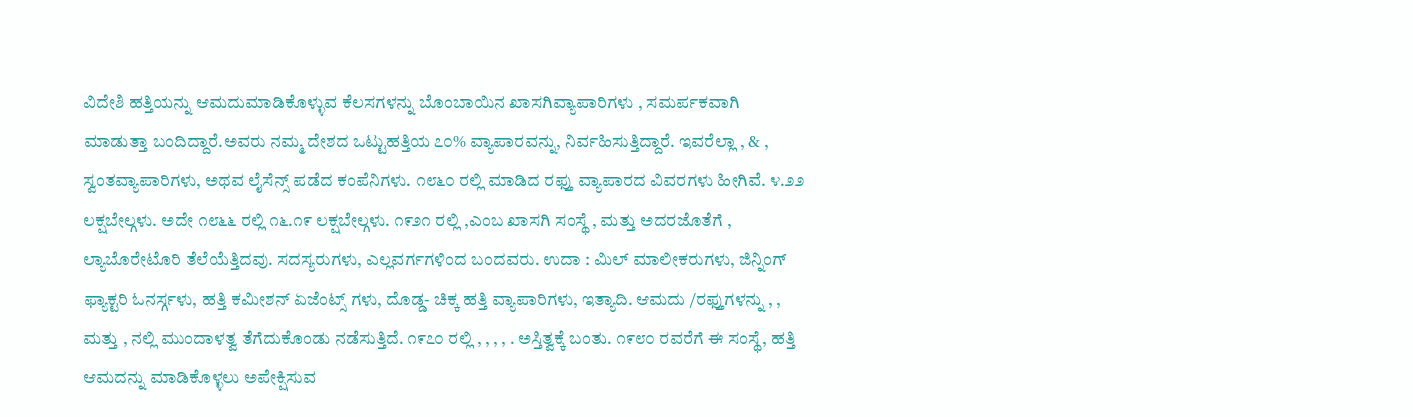ವಿದೇಶಿ ಹತ್ತಿಯನ್ನು ಆಮದುಮಾಡಿಕೊಳ್ಳುವ ಕೆಲಸಗಳನ್ನು ಬೊಂಬಾಯಿನ ಖಾಸಗಿವ್ಯಾಪಾರಿಗಳು , ಸಮರ್ಪಕವಾಗಿ ಮಾಡುತ್ತಾ ಬಂದಿದ್ದಾರೆ.ಅವರು ನಮ್ಮ ದೇಶದ ಒಟ್ಟುಹತ್ತಿಯ ೭೦% ವ್ಯಾಪಾರವನ್ನು, ನಿರ್ವಹಿಸುತ್ತಿದ್ದಾರೆ. ಇವರೆಲ್ಲಾ , & , ಸ್ವಂತವ್ಯಾಪಾರಿಗಳು, ಅಥವ ಲೈಸೆನ್ಸ್ ಪಡೆದ ಕಂಪೆನಿಗಳು. ೧೮೬೦ ರಲ್ಲಿ ಮಾಡಿದ ರಫ್ತು ವ್ಯಾಪಾರದ ವಿವರಗಳು ಹೀಗಿವೆ. ೪.೨೨ ಲಕ್ಷಬೇಲ್ಗಳು. ಅದೇ ೧೮೬೬ ರಲ್ಲಿ ೧೬.೧೯ ಲಕ್ಷಬೇಲ್ಗಳು. ೧೯೨೧ ರಲ್ಲಿ ,ಎಂಬ ಖಾಸಗಿ ಸಂಸ್ಥೆ , ಮತ್ತು ಅದರಜೊತೆಗೆ , ಲ್ಯಾಬೊರೇಟೊರಿ ತೆಲೆಯೆತ್ತಿದವು. ಸದಸ್ಯರುಗಳು, ಎಲ್ಲವರ್ಗಗಳಿಂದ ಬಂದವರು. ಉದಾ : ಮಿಲ್ ಮಾಲೀಕರುಗಳು, ಜಿನ್ನಿಂಗ್ ಫ್ಯಾಕ್ಟರಿ ಓನರ್ಸ್ಗಳು, ಹತ್ತಿ ಕಮೀಶನ್ ಏಜೆಂಟ್ಸ್ ಗಳು, ದೊಡ್ಡ- ಚಿಕ್ಕ ಹತ್ತಿ ವ್ಯಾಪಾರಿಗಳು, ಇತ್ಯಾದಿ. ಆಮದು /ರಫ್ತುಗಳನ್ನು , , ಮತ್ತು , ನಲ್ಲಿ ಮುಂದಾಳತ್ವ ತೆಗೆದುಕೊಂಡು ನಡೆಸುತ್ತಿದೆ. ೧೯೭೦ ರಲ್ಲಿ , , , , . ಅಸ್ತಿತ್ವಕ್ಕೆ ಬಂತು. ೧೯೮೦ ರವರೆಗೆ ಈ ಸಂಸ್ಥೆ, ಹತ್ತಿ ಆಮದನ್ನು ಮಾಡಿಕೊಳ್ಳಲು ಅಪೇಕ್ಷಿಸುವ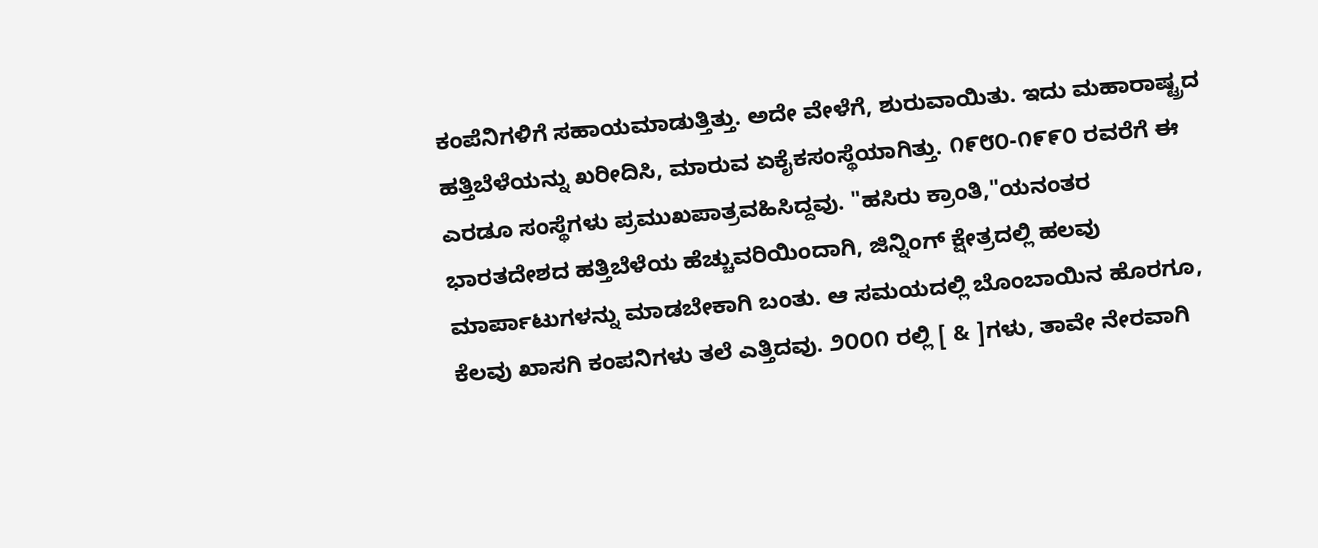ಕಂಪೆನಿಗಳಿಗೆ ಸಹಾಯಮಾಡುತ್ತಿತ್ತು. ಅದೇ ವೇಳೆಗೆ, ಶುರುವಾಯಿತು. ಇದು ಮಹಾರಾಷ್ಟ್ರದ ಹತ್ತಿಬೆಳೆಯನ್ನು ಖರೀದಿಸಿ, ಮಾರುವ ಏಕೈಕಸಂಸ್ಥೆಯಾಗಿತ್ತು. ೧೯೮೦-೧೯೯೦ ರವರೆಗೆ ಈ ಎರಡೂ ಸಂಸ್ಥೆಗಳು ಪ್ರಮುಖಪಾತ್ರವಹಿಸಿದ್ದವು. "ಹಸಿರು ಕ್ರಾಂತಿ,"ಯನಂತರ ಭಾರತದೇಶದ ಹತ್ತಿಬೆಳೆಯ ಹೆಚ್ಚುವರಿಯಿಂದಾಗಿ, ಜಿನ್ನಿಂಗ್ ಕ್ಷೇತ್ರದಲ್ಲಿ ಹಲವು ಮಾರ್ಪಾಟುಗಳನ್ನು ಮಾಡಬೇಕಾಗಿ ಬಂತು. ಆ ಸಮಯದಲ್ಲಿ ಬೊಂಬಾಯಿನ ಹೊರಗೂ, ಕೆಲವು ಖಾಸಗಿ ಕಂಪನಿಗಳು ತಲೆ ಎತ್ತಿದವು. ೨೦೦೧ ರಲ್ಲಿ [ & ]ಗಳು, ತಾವೇ ನೇರವಾಗಿ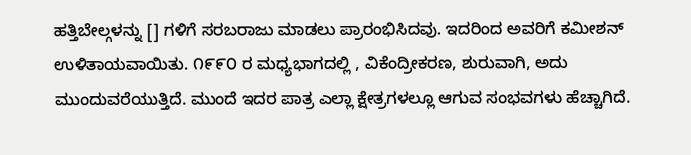ಹತ್ತಿಬೇಲ್ಗಳನ್ನು [] ಗಳಿಗೆ ಸರಬರಾಜು ಮಾಡಲು ಪ್ರಾರಂಭಿಸಿದವು. ಇದರಿಂದ ಅವರಿಗೆ ಕಮೀಶನ್ ಉಳಿತಾಯವಾಯಿತು. ೧೯೯೦ ರ ಮಧ್ಯಭಾಗದಲ್ಲಿ , ವಿಕೆಂದ್ರೀಕರಣ, ಶುರುವಾಗಿ, ಅದು ಮುಂದುವರೆಯುತ್ತಿದೆ. ಮುಂದೆ ಇದರ ಪಾತ್ರ ಎಲ್ಲಾ ಕ್ಷೇತ್ರಗಳಲ್ಲೂ ಆಗುವ ಸಂಭವಗಳು ಹೆಚ್ಚಾಗಿದೆ.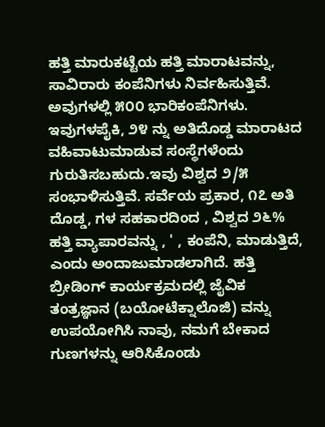ಹತ್ತಿ ಮಾರುಕಟ್ಟೆಯ ಹತ್ತಿ ಮಾರಾಟವನ್ನು, ಸಾವಿರಾರು ಕಂಪೆನಿಗಳು ನಿರ್ವಹಿಸುತ್ತಿವೆ. ಅವುಗಳಲ್ಲಿ ೫೦೦ ಭಾರಿಕಂಪೆನಿಗಳು. ಇವುಗಳಪೈಕಿ, ೨೪ ನ್ನು ಅತಿದೊಡ್ಡ ಮಾರಾಟದ ವಹಿವಾಟುಮಾಡುವ ಸಂಸ್ಥೆಗಳೆಂದು ಗುರುತಿಸಬಹುದು.ಇವು ವಿಶ್ವದ ೨/೫ ಸಂಭಾಳಿಸುತ್ತಿವೆ. ಸರ್ವೆಯ ಪ್ರಕಾರ, ೧೭ ಅತಿ ದೊಡ್ಡ, ಗಳ ಸಹಕಾರದಿಂದ , ವಿಶ್ವದ ೨೬% ಹತ್ತಿ ವ್ಯಾಪಾರವನ್ನು , ' , ಕಂಪೆನಿ, ಮಾಡುತ್ತಿದೆ, ಎಂದು ಅಂದಾಜುಮಾಡಲಾಗಿದೆ. ಹತ್ತಿ ಬ್ರೀಡಿಂಗ್ ಕಾರ್ಯಕ್ರಮದಲ್ಲಿ ಜೈವಿಕ ತಂತ್ರಜ್ಞಾನ (ಬಯೋಟೆಕ್ನಾಲೊಜಿ) ವನ್ನು ಉಪಯೋಗಿಸಿ ನಾವು, ನಮಗೆ ಬೇಕಾದ ಗುಣಗಳನ್ನು ಆರಿಸಿಕೊಂಡು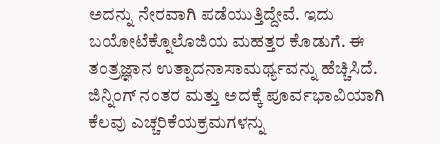ಅದನ್ನು ನೇರವಾಗಿ ಪಡೆಯುತ್ತಿದ್ದೇವೆ. ಇದು ಬಯೋಟೆಕ್ನೊಲೊಜಿಯ ಮಹತ್ತರ ಕೊಡುಗೆ. ಈ ತಂತ್ರಜ್ಞಾನ ಉತ್ಪಾದನಾಸಾಮರ್ಥ್ಯವನ್ನು ಹೆಚ್ಚಿಸಿದೆ. ಜಿನ್ನಿಂಗ್ ನಂತರ ಮತ್ತು ಅದಕ್ಕೆ ಪೂರ್ವಭಾವಿಯಾಗಿ ಕೆಲವು ಎಚ್ಚರಿಕೆಯಕ್ರಮಗಳನ್ನು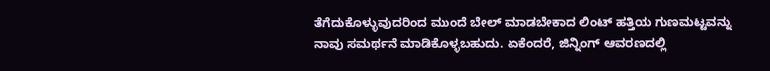ತೆಗೆದುಕೊಳ್ಳುವುದರಿಂದ ಮುಂದೆ ಬೇಲ್ ಮಾಡಬೇಕಾದ ಲಿಂಟ್ ಹತ್ತಿಯ ಗುಣಮಟ್ಟವನ್ನು ನಾವು ಸಮರ್ಥನೆ ಮಾಡಿಕೊಳ್ಳಬಹುದು. ಏಕೆಂದರೆ, ಜಿನ್ನಿಂಗ್ ಆವರಣದಲ್ಲಿ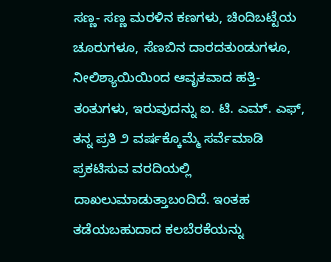ಸಣ್ಣ- ಸಣ್ಣ ಮರಳಿನ ಕಣಗಳು, ಚಿಂದಿಬಟ್ಟೆಯ ಚೂರುಗಳೂ, ಸೆಣಬಿನ ದಾರದತುಂಡುಗಳೂ, ನೀಲಿಶ್ಯಾಯಿಯಿಂದ ಆವೃತವಾದ ಹತ್ತಿ- ತಂತುಗಳು, ಇರುವುದನ್ನು ಐ. ಟಿ. ಎಮ್. ಎಫ್, ತನ್ನ ಪ್ರತಿ ೨ ವರ್ಷಕ್ಕೊಮ್ಮೆ ಸರ್ವೆಮಾಡಿ ಪ್ರಕಟಿಸುವ ವರದಿಯಲ್ಲಿ ದಾಖಲುಮಾಡುತ್ತಾಬಂದಿದೆ. ಇಂತಹ ತಡೆಯಬಹುದಾದ ಕಲಬೆರಕೆಯನ್ನು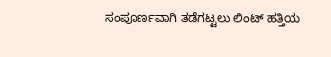ಸಂಪೂರ್ಣವಾಗಿ ತಡೆಗಟ್ಟಲು ಲಿಂಟ್ ಹತ್ತಿಯ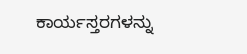ಕಾರ್ಯಸ್ತರಗಳನ್ನು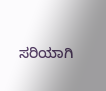ಸರಿಯಾಗಿ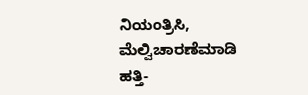ನಿಯಂತ್ರಿಸಿ, ಮೆಲ್ವಿಚಾರಣೆಮಾಡಿ ಹತ್ತಿ-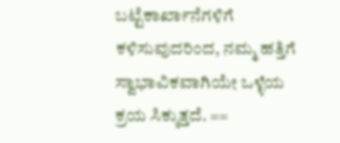ಬಟ್ಟೆಕಾರ್ಖಾನೆಗಳಿಗೆ ಕಳಿಸುವುದರಿಂದ, ನಮ್ಮ ಹತ್ತಿಗೆ ಸ್ವಾಭಾವಿಕವಾಗಿಯೇ ಒಳ್ಳೆಯ ಕ್ರಯ ಸಿಕ್ಕುತ್ತದೆ. ==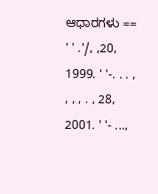ಆಧಾರಗಳು == ' ' .'/, ,20, 1999. ' '-. . . , , , , . , 28, 2001. ' '- ...,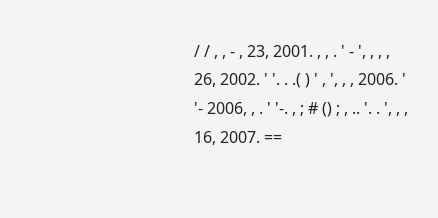/ / , , - , 23, 2001. , , . ' - ', , , , 26, 2002. ' '. . .( ) ' , ', , , 2006. ' '- 2006, , . ' '-. , ; # () ; , .. '. . ', , , 16, 2007. ==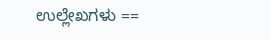ಉಲ್ಲೇಖಗಳು ==